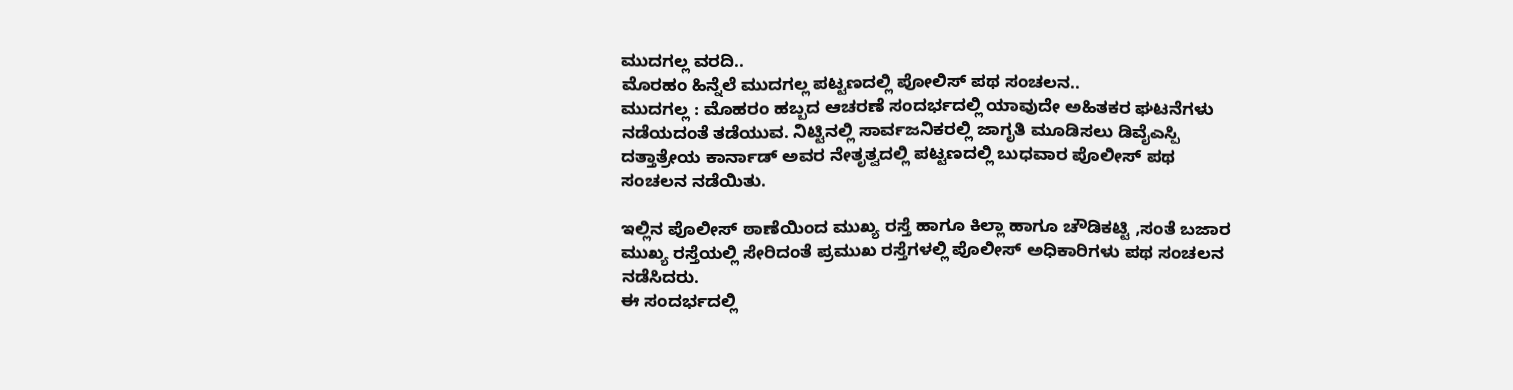ಮುದಗಲ್ಲ ವರದಿ..
ಮೊರಹಂ ಹಿನ್ನೆಲೆ ಮುದಗಲ್ಲ ಪಟ್ಟಣದಲ್ಲಿ ಪೋಲಿಸ್ ಪಥ ಸಂಚಲನ..
ಮುದಗಲ್ಲ : ಮೊಹರಂ ಹಬ್ಬದ ಆಚರಣೆ ಸಂದರ್ಭದಲ್ಲಿ ಯಾವುದೇ ಅಹಿತಕರ ಘಟನೆಗಳು ನಡೆಯದಂತೆ ತಡೆಯುವ. ನಿಟ್ಟಿನಲ್ಲಿ ಸಾರ್ವಜನಿಕರಲ್ಲಿ ಜಾಗೃತಿ ಮೂಡಿಸಲು ಡಿವೈಎಸ್ಪಿ ದತ್ತಾತ್ರೇಯ ಕಾರ್ನಾಡ್ ಅವರ ನೇತೃತ್ವದಲ್ಲಿ ಪಟ್ಟಣದಲ್ಲಿ ಬುಧವಾರ ಪೊಲೀಸ್ ಪಥ ಸಂಚಲನ ನಡೆಯಿತು.

ಇಲ್ಲಿನ ಪೊಲೀಸ್ ಠಾಣೆಯಿಂದ ಮುಖ್ಯ ರಸ್ತೆ ಹಾಗೂ ಕಿಲ್ಲಾ ಹಾಗೂ ಚೌಡಿಕಟ್ಟಿ ,ಸಂತೆ ಬಜಾರ ಮುಖ್ಯ ರಸ್ತೆಯಲ್ಲಿ ಸೇರಿದಂತೆ ಪ್ರಮುಖ ರಸ್ತೆಗಳಲ್ಲಿ ಪೊಲೀಸ್ ಅಧಿಕಾರಿಗಳು ಪಥ ಸಂಚಲನ ನಡೆಸಿದರು.
ಈ ಸಂದರ್ಭದಲ್ಲಿ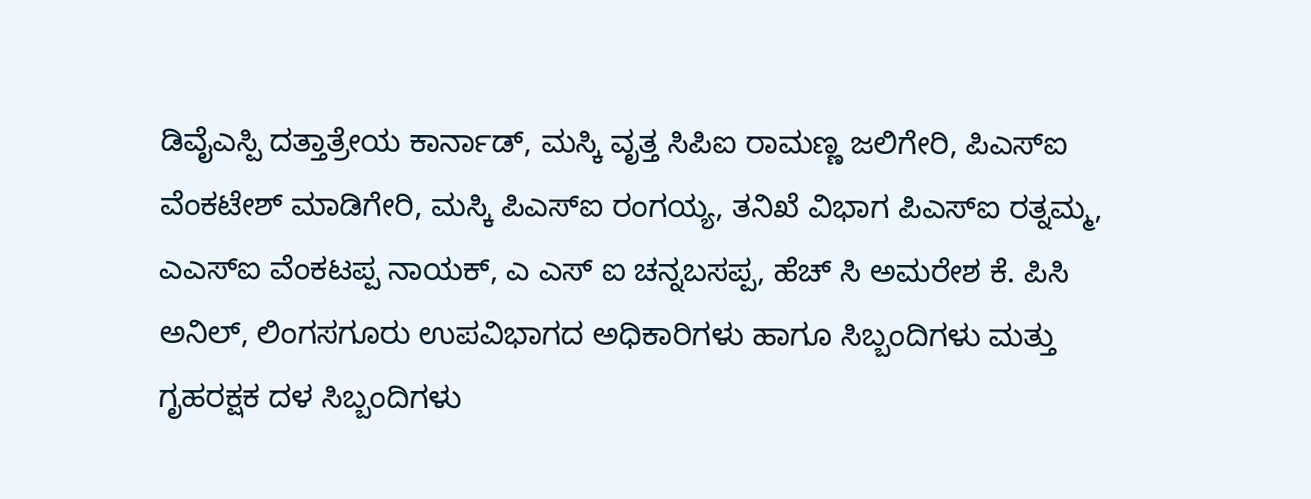ಡಿವೈಎಸ್ಪಿ ದತ್ತಾತ್ರೇಯ ಕಾರ್ನಾಡ್, ಮಸ್ಕಿ ವೃತ್ತ ಸಿಪಿಐ ರಾಮಣ್ಣ ಜಲಿಗೇರಿ, ಪಿಎಸ್ಐ ವೆಂಕಟೇಶ್ ಮಾಡಿಗೇರಿ, ಮಸ್ಕಿ ಪಿಎಸ್ಐ ರಂಗಯ್ಯ, ತನಿಖೆ ವಿಭಾಗ ಪಿಎಸ್ಐ ರತ್ನಮ್ಮ, ಎಎಸ್ಐ ವೆಂಕಟಪ್ಪ ನಾಯಕ್, ಎ ಎಸ್ ಐ ಚನ್ನಬಸಪ್ಪ, ಹೆಚ್ ಸಿ ಅಮರೇಶ ಕೆ. ಪಿಸಿ ಅನಿಲ್, ಲಿಂಗಸಗೂರು ಉಪವಿಭಾಗದ ಅಧಿಕಾರಿಗಳು ಹಾಗೂ ಸಿಬ್ಬಂದಿಗಳು ಮತ್ತು ಗೃಹರಕ್ಷಕ ದಳ ಸಿಬ್ಬಂದಿಗಳು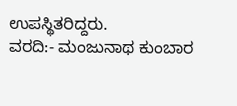ಉಪಸ್ಥಿತರಿದ್ದರು.
ವರದಿ:- ಮಂಜುನಾಥ ಕುಂಬಾರ